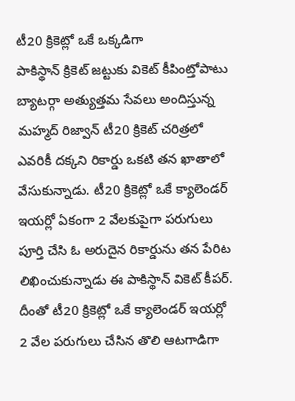టీ20 క్రికెట్లో ఒకే ఒక్కడిగా
పాకిస్థాన్ క్రికెట్ జట్టుకు వికెట్ కీపింట్తోపాటు బ్యాటర్గా అత్యుత్తమ సేవలు అందిస్తున్న మహ్మద్ రిజ్వాన్ టీ20 క్రికెట్ చరిత్రలో ఎవరికీ దక్కని రికార్డు ఒకటి తన ఖాతాలో వేసుకున్నాడు. టీ20 క్రికెట్లో ఒకే క్యాలెండర్ ఇయర్లో ఏకంగా 2 వేలకుపైగా పరుగులు పూర్తి చేసి ఓ అరుదైన రికార్డును తన పేరిట లిఖించుకున్నాడు ఈ పాకిస్థాన్ వికెట్ కీపర్. దీంతో టీ20 క్రికెట్లో ఒకే క్యాలెండర్ ఇయర్లో 2 వేల పరుగులు చేసిన తొలి ఆటగాడిగా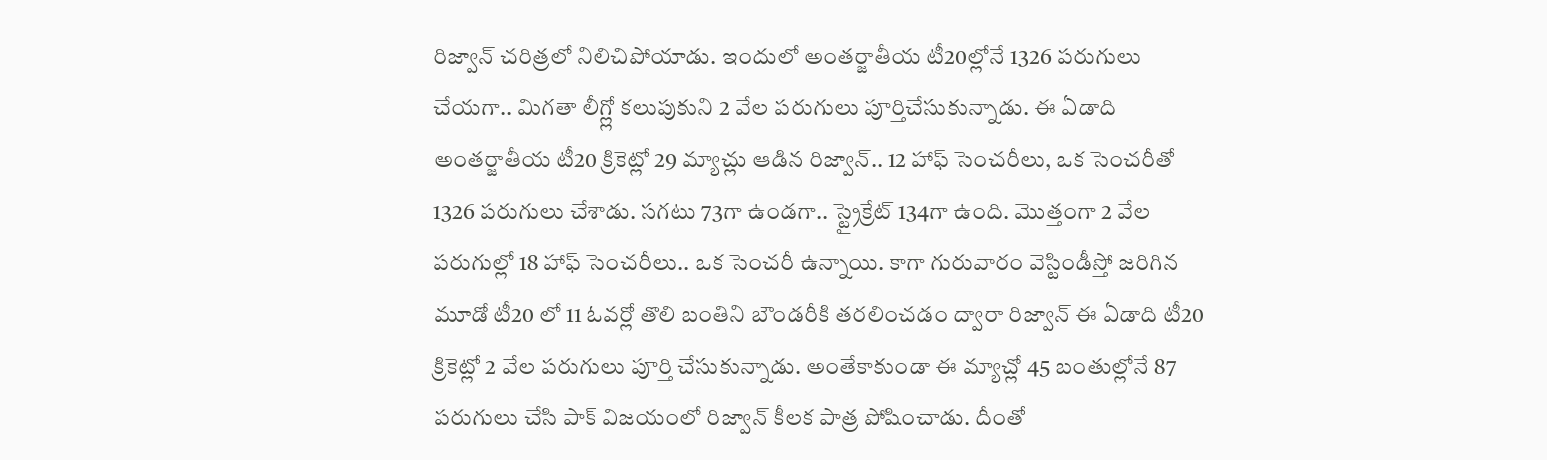రిజ్వాన్ చరిత్రలో నిలిచిపోయాడు. ఇందులో అంతర్జాతీయ టీ20ల్లోనే 1326 పరుగులు చేయగా.. మిగతా లీగ్ల్లో కలుపుకుని 2 వేల పరుగులు పూర్తిచేసుకున్నాడు. ఈ ఏడాది అంతర్జాతీయ టీ20 క్రికెట్లో 29 మ్యాచ్లు ఆడిన రిజ్వాన్.. 12 హాఫ్ సెంచరీలు, ఒక సెంచరీతో 1326 పరుగులు చేశాడు. సగటు 73గా ఉండగా.. స్ట్రైక్రేట్ 134గా ఉంది. మొత్తంగా 2 వేల పరుగుల్లో 18 హాఫ్ సెంచరీలు.. ఒక సెంచరీ ఉన్నాయి. కాగా గురువారం వెస్టిండీస్తో జరిగిన మూడో టీ20 లో 11 ఓవర్లో తొలి బంతిని బౌండరీకి తరలించడం ద్వారా రిజ్వాన్ ఈ ఏడాది టీ20 క్రికెట్లో 2 వేల పరుగులు పూర్తి చేసుకున్నాడు. అంతేకాకుండా ఈ మ్యాచ్లో 45 బంతుల్లోనే 87 పరుగులు చేసి పాక్ విజయంలో రిజ్వాన్ కీలక పాత్ర పోషించాడు. దీంతో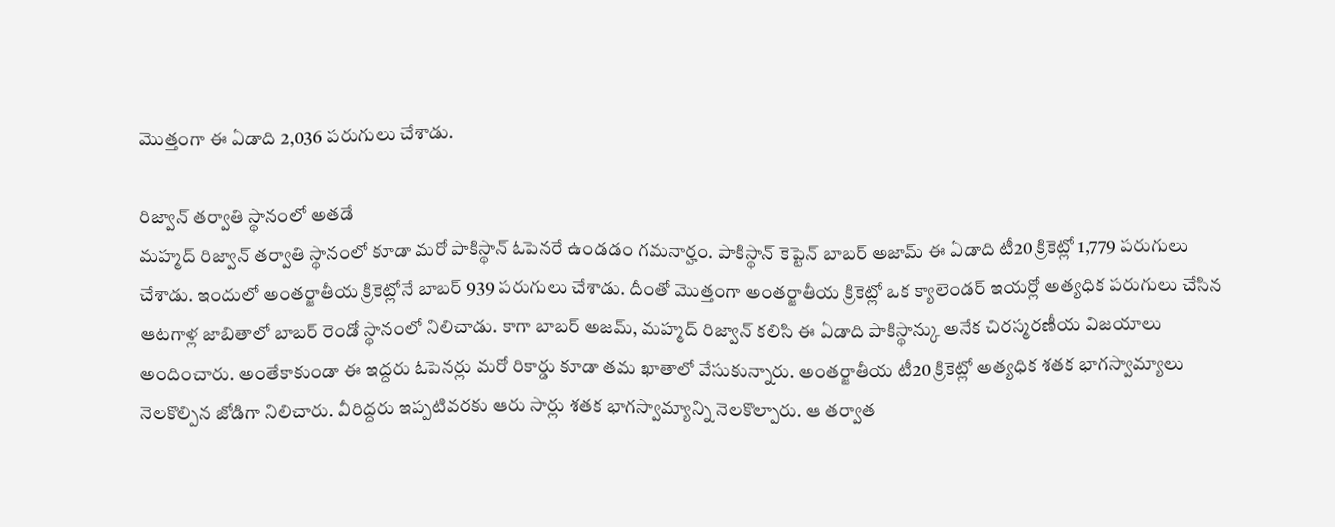మొత్తంగా ఈ ఏడాది 2,036 పరుగులు చేశాడు.

రిజ్వాన్ తర్వాతి స్థానంలో అతడే
మహ్మద్ రిజ్వాన్ తర్వాతి స్థానంలో కూడా మరో పాకిస్థాన్ ఓపెనరే ఉండడం గమనార్హం. పాకిస్థాన్ కెప్టెన్ బాబర్ అజామ్ ఈ ఏడాది టీ20 క్రికెట్లో 1,779 పరుగులు చేశాడు. ఇందులో అంతర్జాతీయ క్రికెట్లోనే బాబర్ 939 పరుగులు చేశాడు. దీంతో మొత్తంగా అంతర్జాతీయ క్రికెట్లో ఒక క్యాలెండర్ ఇయర్లో అత్యధిక పరుగులు చేసిన ఆటగాళ్ల జాబితాలో బాబర్ రెండో స్థానంలో నిలిచాడు. కాగా బాబర్ అజమ్, మహ్మద్ రిజ్వాన్ కలిసి ఈ ఏడాది పాకిస్థాన్కు అనేక చిరస్మరణీయ విజయాలు అందించారు. అంతేకాకుండా ఈ ఇద్దరు ఓపెనర్లు మరో రికార్డు కూడా తమ ఖాతాలో వేసుకున్నారు. అంతర్జాతీయ టీ20 క్రికెట్లో అత్యధిక శతక భాగస్వామ్యాలు నెలకొల్పిన జోడిగా నిలిచారు. వీరిద్దరు ఇప్పటివరకు ఆరు సార్లు శతక భాగస్వామ్యాన్ని నెలకొల్పారు. ఆ తర్వాత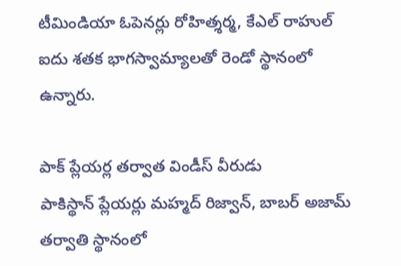టీమిండియా ఓపెనర్లు రోహిత్శర్మ, కేఎల్ రాహుల్ ఐదు శతక భాగస్వామ్యాలతో రెండో స్థానంలో ఉన్నారు.

పాక్ ప్లేయర్ల తర్వాత విండీస్ వీరుడు
పాకిస్థాన్ ప్లేయర్లు మహ్మద్ రిజ్వాన్, బాబర్ అజామ్ తర్వాతి స్థానంలో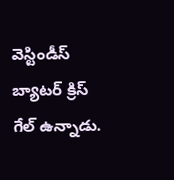వెస్టిండీస్ బ్యాటర్ క్రిస్ గేల్ ఉన్నాడు.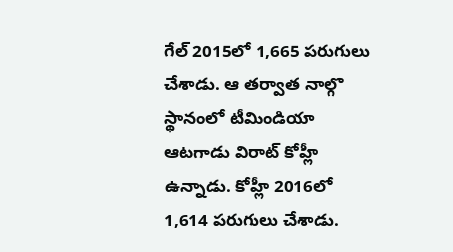గేల్ 2015లో 1,665 పరుగులు చేశాడు. ఆ తర్వాత నాల్గొ స్థానంలో టీమిండియా ఆటగాడు విరాట్ కోహ్లీ ఉన్నాడు. కోహ్లీ 2016లో 1,614 పరుగులు చేశాడు.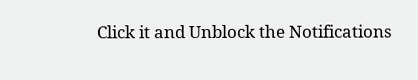Click it and Unblock the Notifications